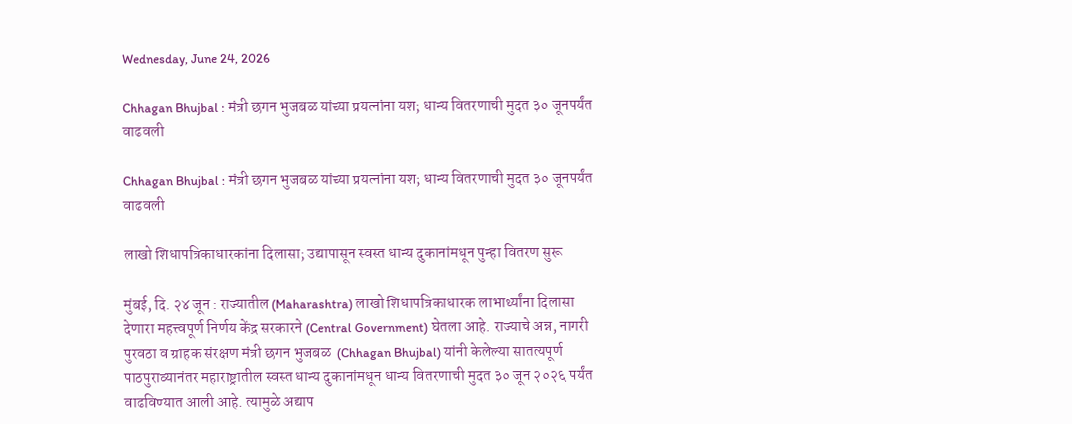Wednesday, June 24, 2026

Chhagan Bhujbal : मंत्री छगन भुजबळ यांच्या प्रयत्नांना यश; धान्य वितरणाची मुदत ३० जूनपर्यंत वाढवली

Chhagan Bhujbal : मंत्री छगन भुजबळ यांच्या प्रयत्नांना यश; धान्य वितरणाची मुदत ३० जूनपर्यंत वाढवली

लाखो शिधापत्रिकाधारकांना दिलासा; उद्यापासून स्वस्त धान्य दुकानांमधून पुन्हा वितरण सुरू

मुंबई, दि. २४ जून : राज्यातील (Maharashtra) लाखो शिधापत्रिकाधारक लाभार्थ्यांना दिलासा देणारा महत्त्वपूर्ण निर्णय केंद्र सरकारने (Central Government) घेतला आहे. राज्याचे अन्न, नागरी पुरवठा व ग्राहक संरक्षण मंत्री छगन भुजबळ  (Chhagan Bhujbal) यांनी केलेल्या सातत्यपूर्ण पाठपुराव्यानंतर महाराष्ट्रातील स्वस्त धान्य दुकानांमधून धान्य वितरणाची मुदत ३० जून २०२६ पर्यंत वाढविण्यात आली आहे. त्यामुळे अद्याप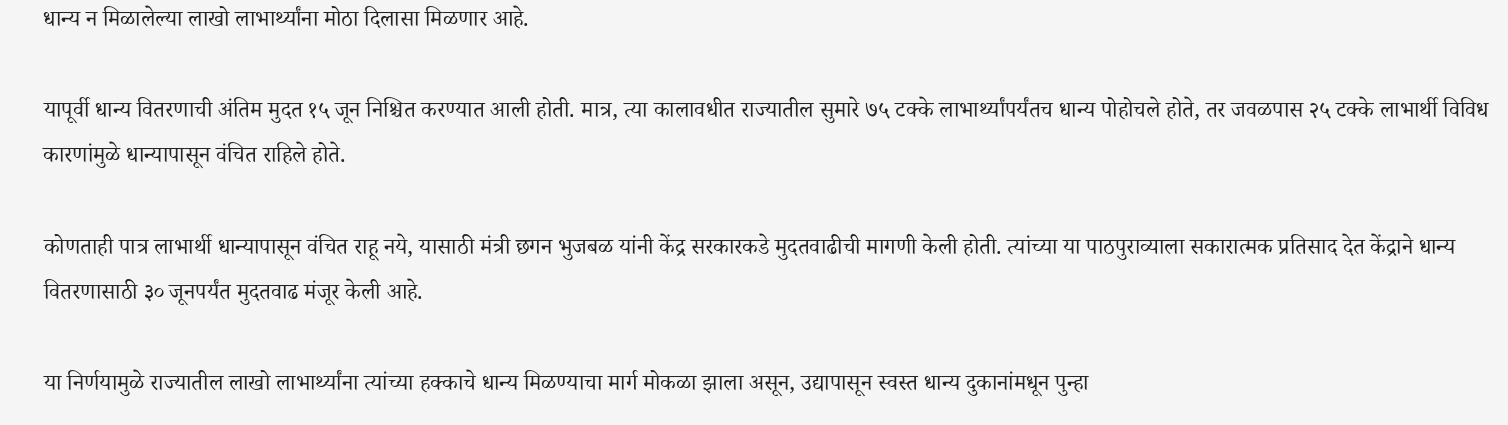धान्य न मिळालेल्या लाखो लाभार्थ्यांना मोठा दिलासा मिळणार आहे.

यापूर्वी धान्य वितरणाची अंतिम मुदत १५ जून निश्चित करण्यात आली होती. मात्र, त्या कालावधीत राज्यातील सुमारे ७५ टक्के लाभार्थ्यांपर्यंतच धान्य पोहोचले होते, तर जवळपास २५ टक्के लाभार्थी विविध कारणांमुळे धान्यापासून वंचित राहिले होते.

कोणताही पात्र लाभार्थी धान्यापासून वंचित राहू नये, यासाठी मंत्री छगन भुजबळ यांनी केंद्र सरकारकडे मुदतवाढीची मागणी केली होती. त्यांच्या या पाठपुराव्याला सकारात्मक प्रतिसाद देत केंद्राने धान्य वितरणासाठी ३० जूनपर्यंत मुदतवाढ मंजूर केली आहे.

या निर्णयामुळे राज्यातील लाखो लाभार्थ्यांना त्यांच्या हक्काचे धान्य मिळण्याचा मार्ग मोकळा झाला असून, उद्यापासून स्वस्त धान्य दुकानांमधून पुन्हा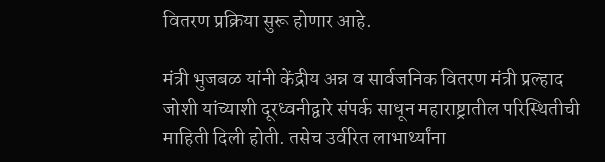वितरण प्रक्रिया सुरू होणार आहे.

मंत्री भुजबळ यांनी केंद्रीय अन्न व सार्वजनिक वितरण मंत्री प्रल्हाद जोशी यांच्याशी दूरध्वनीद्वारे संपर्क साधून महाराष्ट्रातील परिस्थितीची माहिती दिली होती. तसेच उर्वरित लाभार्थ्यांना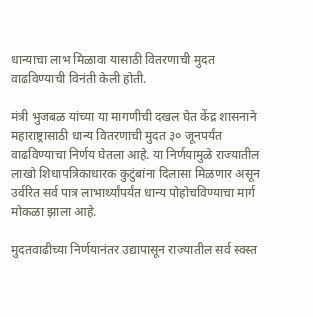धान्याचा लाभ मिळावा यासाठी वितरणाची मुदत वाढविण्याची विनंती केली होती.

मंत्री भुजबळ यांच्या या मागणीची दखल घेत केंद्र शासनाने महाराष्ट्रासाठी धान्य वितरणाची मुदत ३० जूनपर्यंत वाढविण्याचा निर्णय घेतला आहे. या निर्णयामुळे राज्यातील लाखो शिधापत्रिकाधारक कुटुंबांना दिलासा मिळणार असून उर्वरित सर्व पात्र लाभार्थ्यांपर्यंत धान्य पोहोचविण्याचा मार्ग मोकळा झाला आहे.

मुदतवाढीच्या निर्णयानंतर उद्यापासून राज्यातील सर्व स्वस्त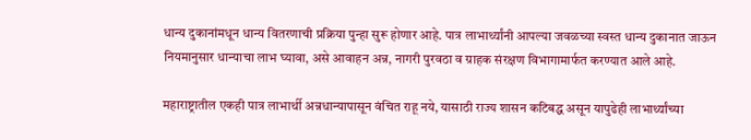धान्य दुकानांमधून धान्य वितरणाची प्रक्रिया पुन्हा सुरू होणार आहे. पात्र लाभार्थ्यांनी आपल्या जवळच्या स्वस्त धान्य दुकानात जाऊन नियमानुसार धान्याचा लाभ घ्यावा, असे आवाहन अन्न, नागरी पुरवठा व ग्राहक संरक्षण विभागामार्फत करण्यात आले आहे.

महाराष्ट्रातील एकही पात्र लाभार्थी अन्नधान्यापासून वंचित राहू नये, यासाठी राज्य शासन कटिबद्ध असून यापुढेही लाभार्थ्यांच्या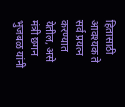हितासाठी आवश्यक ते सर्व प्रयत्न करण्यात येतील, असे मंत्री छगन भुजबळ यांनी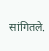सांगितले.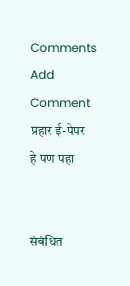Comments
Add Comment
प्रहार ई-पेपर
हे पण पहा


संबंधित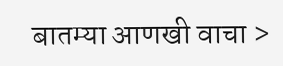बातम्या आणखी वाचा >